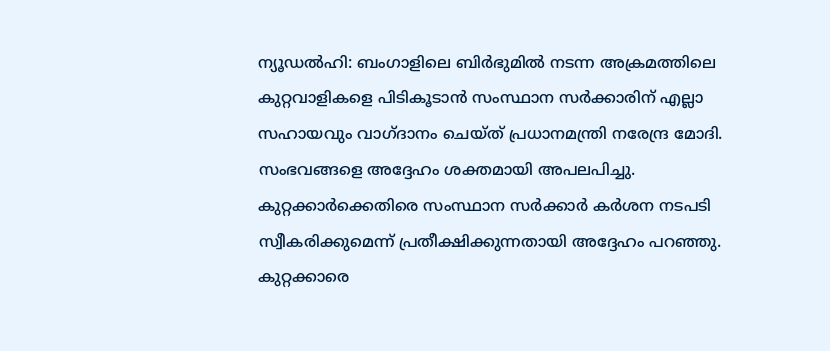ന്യൂഡൽഹി: ബംഗാളിലെ ബിർഭുമിൽ നടന്ന അക്രമത്തിലെ കുറ്റവാളികളെ പിടികൂടാൻ സംസ്ഥാന സർക്കാരിന് എല്ലാ സഹായവും വാഗ്ദാനം ചെയ്ത് പ്രധാനമന്ത്രി നരേന്ദ്ര മോദി. സംഭവങ്ങളെ അദ്ദേഹം ശക്തമായി അപലപിച്ചു. കുറ്റക്കാർക്കെതിരെ സംസ്ഥാന സർക്കാർ കർശന നടപടി സ്വീകരിക്കുമെന്ന് പ്രതീക്ഷിക്കുന്നതായി അദ്ദേഹം പറഞ്ഞു. കുറ്റക്കാരെ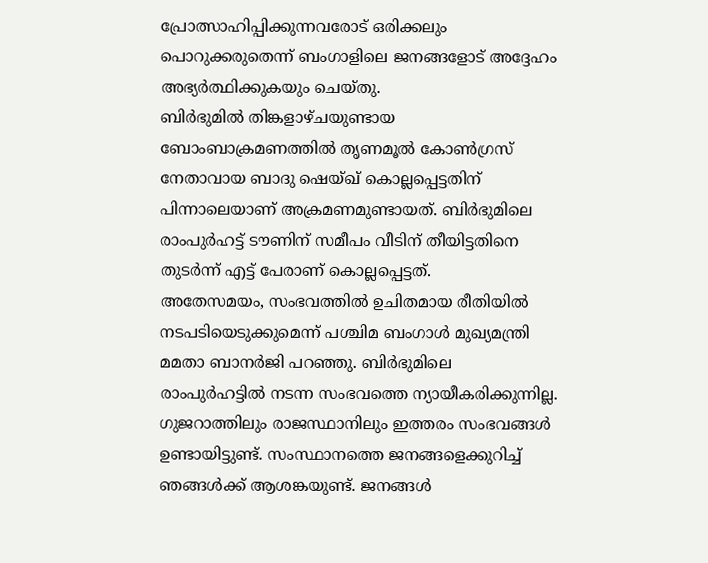പ്രോത്സാഹിപ്പിക്കുന്നവരോട് ഒരിക്കലും പൊറുക്കരുതെന്ന് ബംഗാളിലെ ജനങ്ങളോട് അദ്ദേഹം അഭ്യർത്ഥിക്കുകയും ചെയ്തു.
ബിർഭുമിൽ തിങ്കളാഴ്ചയുണ്ടായ ബോംബാക്രമണത്തിൽ തൃണമൂൽ കോൺഗ്രസ് നേതാവായ ബാദു ഷെയ്ഖ് കൊല്ലപ്പെട്ടതിന് പിന്നാലെയാണ് അക്രമണമുണ്ടായത്. ബിർഭുമിലെ രാംപുർഹട്ട് ടൗണിന് സമീപം വീടിന് തീയിട്ടതിനെ തുടർന്ന് എട്ട് പേരാണ് കൊല്ലപ്പെട്ടത്.
അതേസമയം, സംഭവത്തിൽ ഉചിതമായ രീതിയിൽ നടപടിയെടുക്കുമെന്ന് പശ്ചിമ ബംഗാൾ മുഖ്യമന്ത്രി മമതാ ബാനർജി പറഞ്ഞു. ബിർഭുമിലെ രാംപുർഹട്ടിൽ നടന്ന സംഭവത്തെ ന്യായീകരിക്കുന്നില്ല. ഗുജറാത്തിലും രാജസ്ഥാനിലും ഇത്തരം സംഭവങ്ങൾ ഉണ്ടായിട്ടുണ്ട്. സംസ്ഥാനത്തെ ജനങ്ങളെക്കുറിച്ച് ഞങ്ങൾക്ക് ആശങ്കയുണ്ട്. ജനങ്ങൾ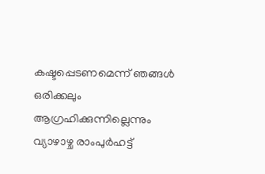കഷ്ടപ്പെടണമെന്ന് ഞങ്ങൾ ഒരിക്കലും ആഗ്രഹിക്കുന്നില്ലെന്നും വ്യാഴാഴ്ച രാംപുർഹട്ട്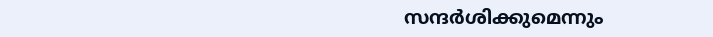സന്ദർശിക്കുമെന്നും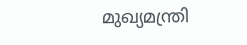മുഖ്യമന്ത്രി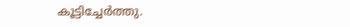കൂട്ടിച്ചേർത്തു.